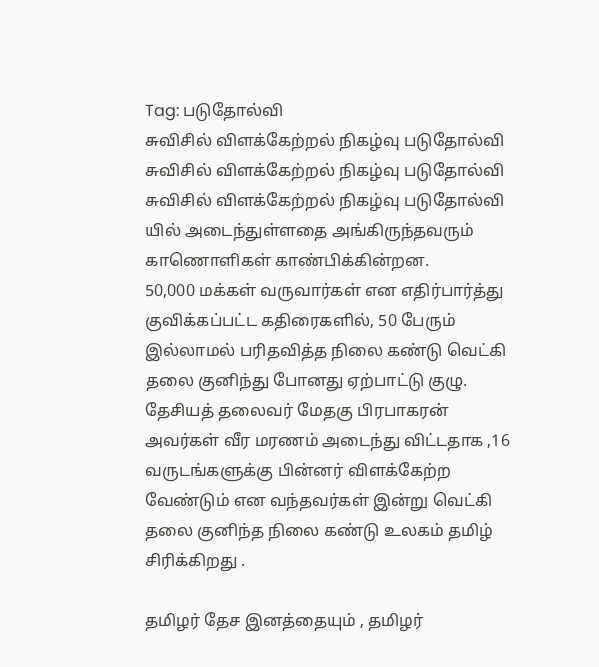Tag: படுதோல்வி
சுவிசில் விளக்கேற்றல் நிகழ்வு படுதோல்வி
சுவிசில் விளக்கேற்றல் நிகழ்வு படுதோல்வி
சுவிசில் விளக்கேற்றல் நிகழ்வு படுதோல்வி யில் அடைந்துள்ளதை அங்கிருந்தவரும் காணொளிகள் காண்பிக்கின்றன.
50,000 மக்கள் வருவார்கள் என எதிர்பார்த்து குவிக்கப்பட்ட கதிரைகளில், 50 பேரும் இல்லாமல் பரிதவித்த நிலை கண்டு வெட்கி தலை குனிந்து போனது ஏற்பாட்டு குழு.
தேசியத் தலைவர் மேதகு பிரபாகரன் அவர்கள் வீர மரணம் அடைந்து விட்டதாக ,16 வருடங்களுக்கு பின்னர் விளக்கேற்ற வேண்டும் என வந்தவர்கள் இன்று வெட்கி தலை குனிந்த நிலை கண்டு உலகம் தமிழ் சிரிக்கிறது .

தமிழர் தேச இனத்தையும் , தமிழர்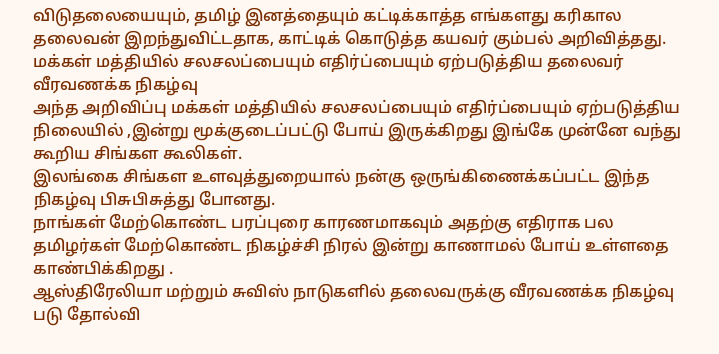விடுதலையையும், தமிழ் இனத்தையும் கட்டிக்காத்த எங்களது கரிகால தலைவன் இறந்துவிட்டதாக, காட்டிக் கொடுத்த கயவர் கும்பல் அறிவித்தது.
மக்கள் மத்தியில் சலசலப்பையும் எதிர்ப்பையும் ஏற்படுத்திய தலைவர் வீரவணக்க நிகழ்வு
அந்த அறிவிப்பு மக்கள் மத்தியில் சலசலப்பையும் எதிர்ப்பையும் ஏற்படுத்திய நிலையில் ,இன்று மூக்குடைப்பட்டு போய் இருக்கிறது இங்கே முன்னே வந்து கூறிய சிங்கள கூலிகள்.
இலங்கை சிங்கள உளவுத்துறையால் நன்கு ஒருங்கிணைக்கப்பட்ட இந்த நிகழ்வு பிசுபிசுத்து போனது.
நாங்கள் மேற்கொண்ட பரப்புரை காரணமாகவும் அதற்கு எதிராக பல தமிழர்கள் மேற்கொண்ட நிகழ்ச்சி நிரல் இன்று காணாமல் போய் உள்ளதை காண்பிக்கிறது .
ஆஸ்திரேலியா மற்றும் சுவிஸ் நாடுகளில் தலைவருக்கு வீரவணக்க நிகழ்வு படு தோல்வி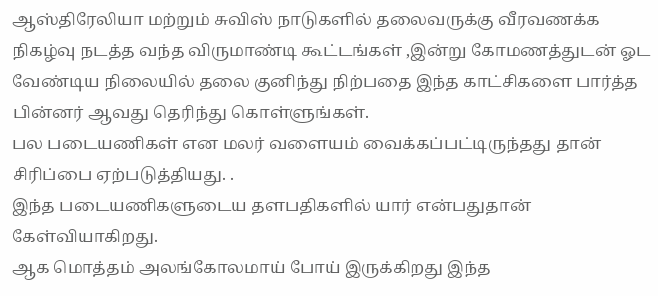ஆஸ்திரேலியா மற்றும் சுவிஸ் நாடுகளில் தலைவருக்கு வீரவணக்க நிகழ்வு நடத்த வந்த விருமாண்டி கூட்டங்கள் ,இன்று கோமணத்துடன் ஓட வேண்டிய நிலையில் தலை குனிந்து நிற்பதை இந்த காட்சிகளை பார்த்த பின்னர் ஆவது தெரிந்து கொள்ளுங்கள்.
பல படையணிகள் என மலர் வளையம் வைக்கப்பட்டிருந்தது தான் சிரிப்பை ஏற்படுத்தியது. .
இந்த படையணிகளுடைய தளபதிகளில் யார் என்பதுதான் கேள்வியாகிறது.
ஆக மொத்தம் அலங்கோலமாய் போய் இருக்கிறது இந்த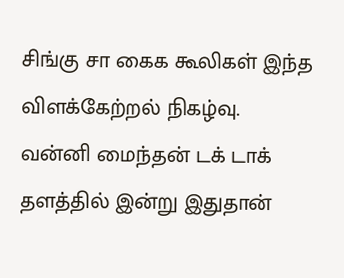சிங்கு சா கைக கூலிகள் இந்த விளக்கேற்றல் நிகழ்வு.
வன்னி மைந்தன் டக் டாக் தளத்தில் இன்று இதுதான்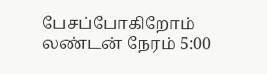பேசப்போகிறோம் லண்டன் நேரம் 5:00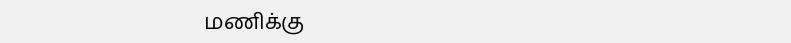மணிக்கு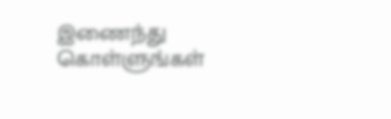இணைந்து கொள்ளுங்கள்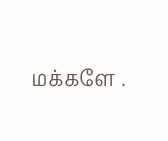மக்களே .